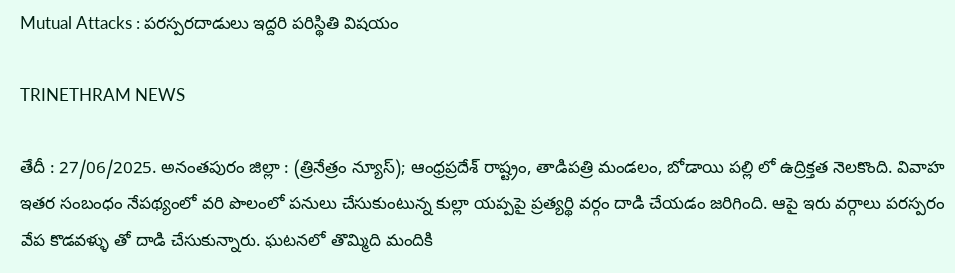Mutual Attacks : పరస్పరదాడులు ఇద్దరి పరిస్థితి విషయం

TRINETHRAM NEWS

తేదీ : 27/06/2025. అనంతపురం జిల్లా : (త్రినేత్రం న్యూస్); ఆంధ్రప్రదేశ్ రాష్ట్రం, తాడిపత్రి మండలం, బోడాయి పల్లి లో ఉద్రిక్తత నెలకొంది. వివాహ ఇతర సంబంధం నేపథ్యంలో వరి పొలంలో పనులు చేసుకుంటున్న కుల్లా యప్పపై ప్రత్యర్థి వర్గం దాడి చేయడం జరిగింది. ఆపై ఇరు వర్గాలు పరస్పరం వేప కొడవళ్ళు తో దాడి చేసుకున్నారు. ఘటనలో తొమ్మిది మందికి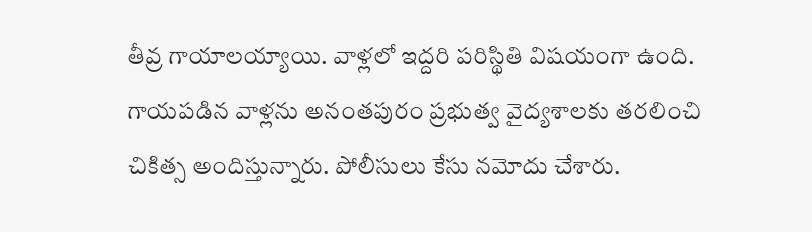తీవ్ర గాయాలయ్యాయి. వాళ్లలో ఇద్దరి పరిస్థితి విషయంగా ఉంది. గాయపడిన వాళ్లను అనంతపురం ప్రభుత్వ వైద్యశాలకు తరలించి చికిత్స అందిస్తున్నారు. పోలీసులు కేసు నమోదు చేశారు.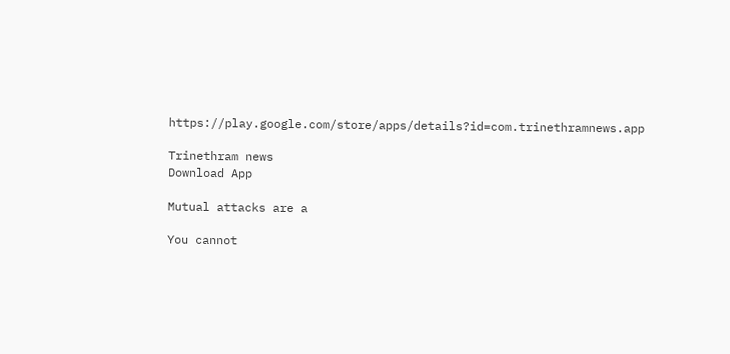https://play.google.com/store/apps/details?id=com.trinethramnews.app

Trinethram news
Download App

Mutual attacks are a

You cannot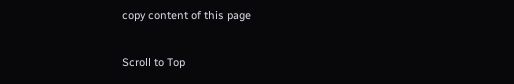copy content of this page

Scroll to Top